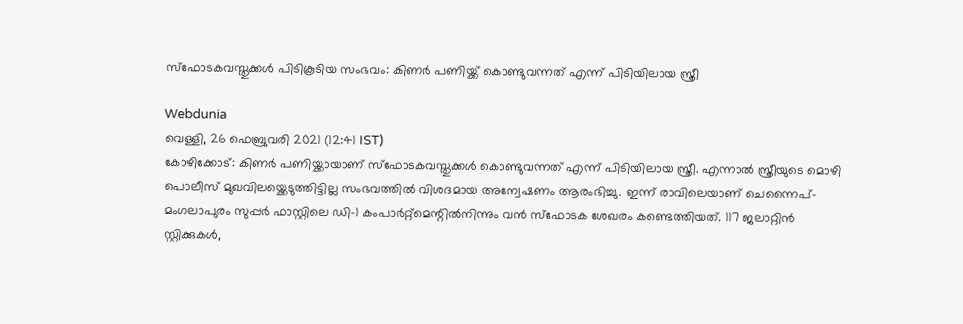സ്ഫോടകവസ്തുക്കൾ പിടികൂടിയ സംഭവം: കിണർ പണിയ്ക്ക് കൊണ്ടുവന്നത് എന്ന് പിടിയിലായ സ്ത്രീ

Webdunia
വെള്ളി, 26 ഫെബ്രുവരി 2021 (12:41 IST)
കോഴിക്കോട്: കിണർ പണിയ്ക്കായാണ് സ്ഫോടകവസ്തുക്കൾ കൊണ്ടുവന്നത് എന്ന് പിടിയിലായ സ്ത്രീ. എന്നാൽ സ്ത്രീയുടെ മൊഴി പൊലീസ് മുഖവിലയ്ക്കെടുത്തിട്ടില്ല സംഭവത്തിൽ വിശദമായ അന്വേഷണം ആരംഭിച്ചു. ഇന്ന് രാവിലെയാണ് ചെന്നൈപ്-മംഗലാപുരം സുപ്പർ ഫാസ്റ്റിലെ ഡി-1 കംപാർറ്റ്മെന്റിൽനിന്നും വൻ സ്ഫോടക ശേഖരം കണ്ടെത്തിയത്. 117 ജലാറ്റിന്‍ സ്റ്റിക്കുകള്‍,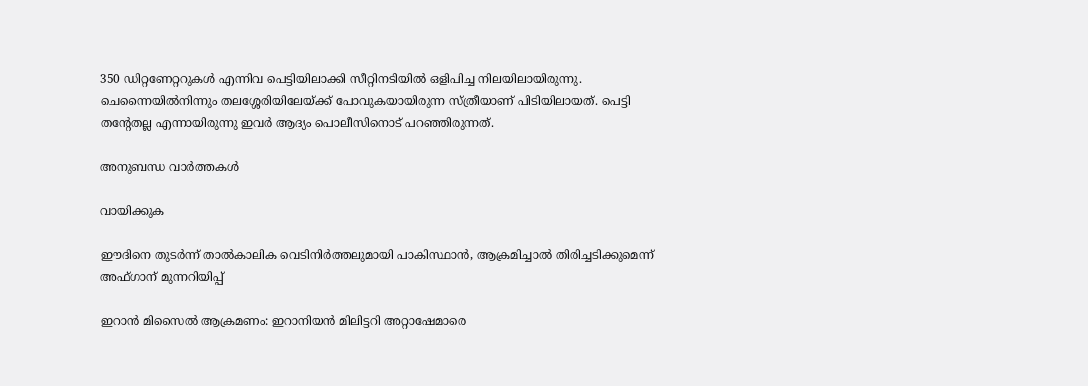350 ഡിറ്റണേറ്ററുകൾ എന്നിവ പെട്ടിയിലാക്കി സീറ്റിനടിയിൽ ഒളിപിച്ച നിലയിലായിരുന്നു. ചെന്നൈയിൽനിന്നും തലശ്ശേരിയിലേയ്ക്ക് പോവുകയായിരുന്ന സ്ത്രീയാണ് പിടിയിലായത്. പെട്ടി തന്റേതല്ല എന്നായിരുന്നു ഇവർ ആദ്യം പൊലീസിനൊട് പറഞ്ഞിരുന്നത്.

അനുബന്ധ വാര്‍ത്തകള്‍

വായിക്കുക

ഈദിനെ തുടർന്ന് താൽകാലിക വെടിനിർത്തലുമായി പാകിസ്ഥാൻ, ആക്രമിച്ചാൽ തിരിച്ചടിക്കുമെന്ന് അഫ്ഗാന് മുന്നറിയിപ്പ്

ഇറാൻ മിസൈൽ ആക്രമണം: ഇറാനിയൻ മിലിട്ടറി അറ്റാഷേമാരെ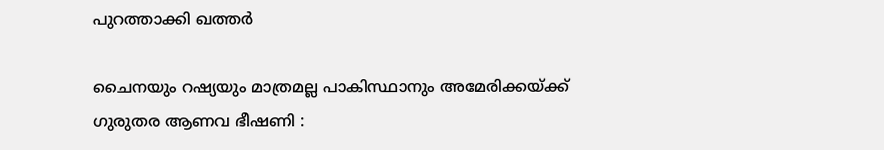പുറത്താക്കി ഖത്തർ

ചൈനയും റഷ്യയും മാത്രമല്ല പാകിസ്ഥാനും അമേരിക്കയ്ക്ക് ഗുരുതര ആണവ ഭീഷണി :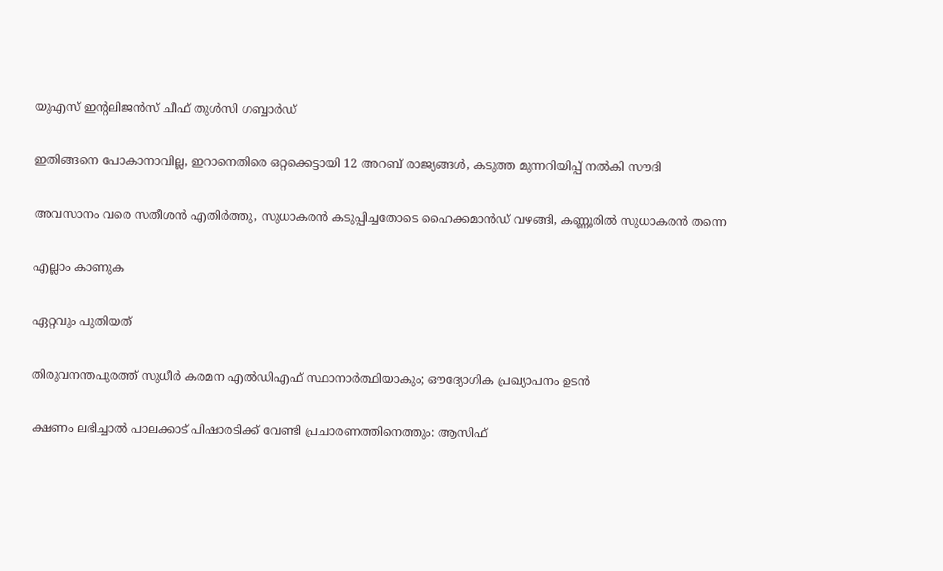യുഎസ് ഇൻ്റലിജൻസ് ചീഫ് തുൾസി ഗബ്ബാർഡ്

ഇതിങ്ങനെ പോകാനാവില്ല, ഇറാനെതിരെ ഒറ്റക്കെട്ടായി 12 അറബ് രാജ്യങ്ങൾ, കടുത്ത മുന്നറിയിപ്പ് നൽകി സൗദി

അവസാനം വരെ സതീശൻ എതിർത്തു, സുധാകരൻ കടുപ്പിച്ചതോടെ ഹൈക്കമാൻഡ് വഴങ്ങി, കണ്ണൂരിൽ സുധാകരൻ തന്നെ

എല്ലാം കാണുക

ഏറ്റവും പുതിയത്

തിരുവനന്തപുരത്ത് സുധീര്‍ കരമന എല്‍ഡിഎഫ് സ്ഥാനാര്‍ത്ഥിയാകും; ഔദ്യോഗിക പ്രഖ്യാപനം ഉടന്‍

ക്ഷണം ലഭിച്ചാല്‍ പാലക്കാട് പിഷാരടിക്ക് വേണ്ടി പ്രചാരണത്തിനെത്തും: ആസിഫ്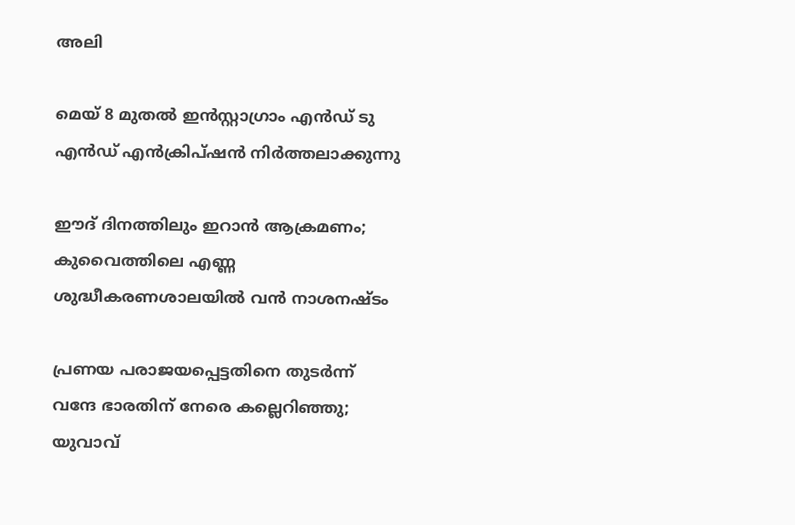അലി

മെയ് 8 മുതല്‍ ഇന്‍സ്റ്റാഗ്രാം എന്‍ഡ് ടു എന്‍ഡ് എന്‍ക്രിപ്ഷന്‍ നിര്‍ത്തലാക്കുന്നു

ഈദ് ദിനത്തിലും ഇറാൻ ആക്രമണം; കുവൈത്തിലെ എണ്ണ ശുദ്ധീകരണശാലയിൽ വൻ നാശനഷ്ടം

പ്രണയ പരാജയപ്പെട്ടതിനെ തുടര്‍ന്ന് വന്ദേ ഭാരതിന് നേരെ കല്ലെറിഞ്ഞു; യുവാവ്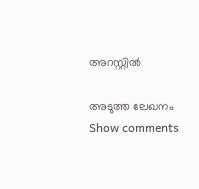അറസ്റ്റില്‍

അടുത്ത ലേഖനം
Show comments